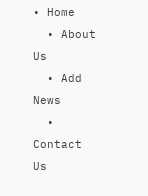• Home
  • About Us
  • Add News
  • Contact Us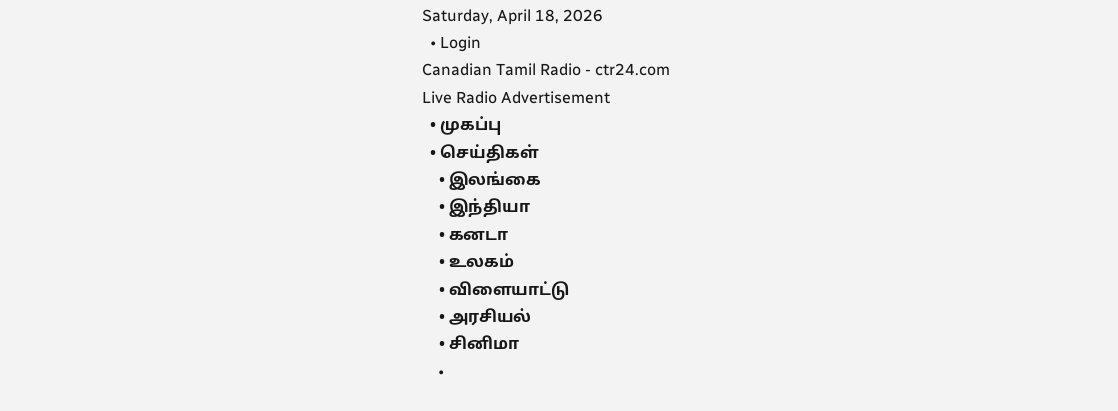Saturday, April 18, 2026
  • Login
Canadian Tamil Radio - ctr24.com
Live Radio Advertisement
  • முகப்பு
  • செய்திகள்
    • இலங்கை
    • இந்தியா
    • கனடா
    • உலகம்
    • விளையாட்டு
    • அரசியல்
    • சினிமா
    •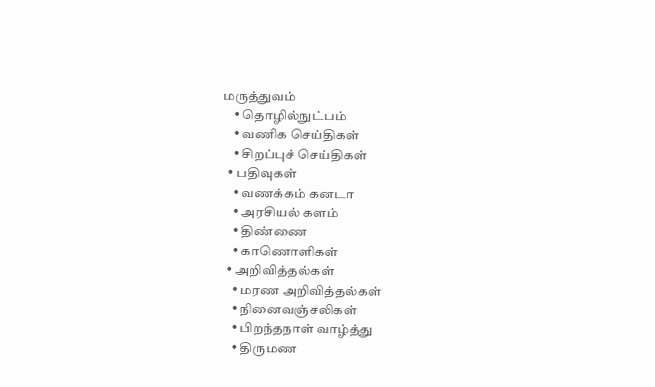மருத்துவம்
    • தொழில்நுட்பம்
    • வணிக செய்திகள்
    • சிறப்புச் செய்திகள்
  • பதிவுகள்
    • வணக்கம் கனடா
    • அரசியல் களம்
    • திண்ணை
    • காணொளிகள்
  • அறிவித்தல்கள்
    • மரண அறிவித்தல்கள்
    • நினைவஞ்சலிகள்
    • பிறந்தநாள் வாழ்த்து
    • திருமண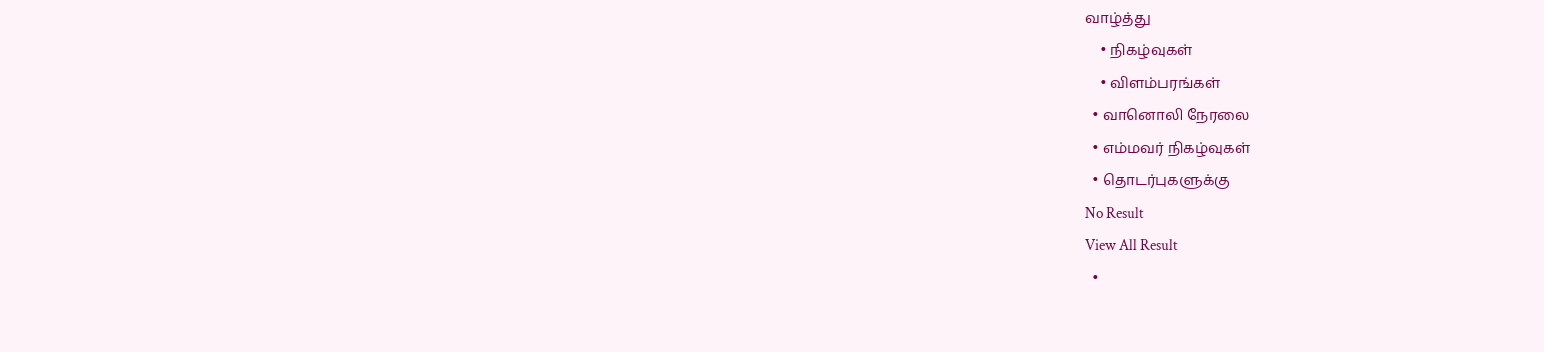வாழ்த்து
    • நிகழ்வுகள்
    • விளம்பரங்கள்
  • வானொலி நேரலை
  • எம்மவர் நிகழ்வுகள்
  • தொடர்புகளுக்கு
No Result
View All Result
  •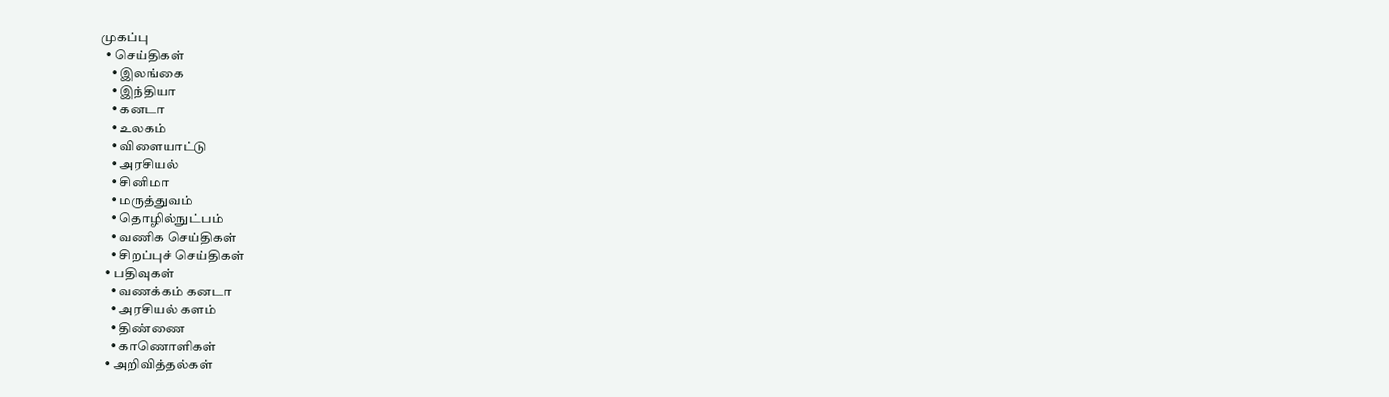முகப்பு
  • செய்திகள்
    • இலங்கை
    • இந்தியா
    • கனடா
    • உலகம்
    • விளையாட்டு
    • அரசியல்
    • சினிமா
    • மருத்துவம்
    • தொழில்நுட்பம்
    • வணிக செய்திகள்
    • சிறப்புச் செய்திகள்
  • பதிவுகள்
    • வணக்கம் கனடா
    • அரசியல் களம்
    • திண்ணை
    • காணொளிகள்
  • அறிவித்தல்கள்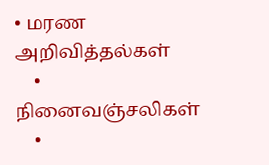• மரண அறிவித்தல்கள்
    • நினைவஞ்சலிகள்
    •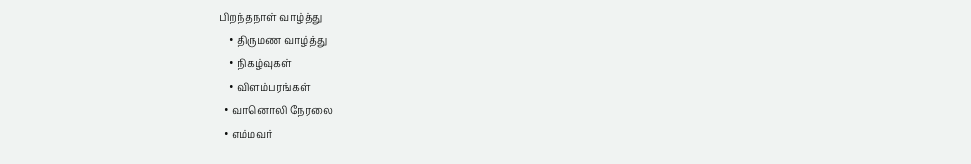பிறந்தநாள் வாழ்த்து
    • திருமண வாழ்த்து
    • நிகழ்வுகள்
    • விளம்பரங்கள்
  • வானொலி நேரலை
  • எம்மவர்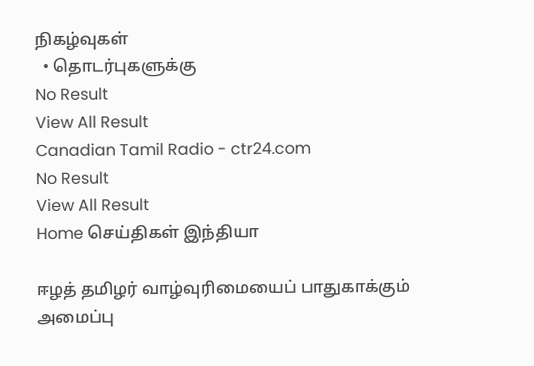நிகழ்வுகள்
  • தொடர்புகளுக்கு
No Result
View All Result
Canadian Tamil Radio - ctr24.com
No Result
View All Result
Home செய்திகள் இந்தியா

ஈழத் தமிழர் வாழ்வுரிமையைப் பாதுகாக்கும் அமைப்பு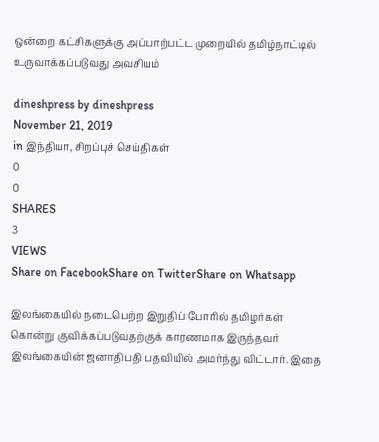ஒன்றை கட்சிகளுக்கு அப்பாற்பட்ட முறையில் தமிழ்நாட்டில் உருவாக்கப்படுவது அவசியம்

dineshpress by dineshpress
November 21, 2019
in இந்தியா, சிறப்புச் செய்திகள்
0
0
SHARES
3
VIEWS
Share on FacebookShare on TwitterShare on Whatsapp

இலங்கையில் நடைபெற்ற இறுதிப் போரில் தமிழர்கள் கொன்று குவிக்கப்படுவதற்குக் காரணமாக இருந்தவர் இலங்கையின் ஜனாதிபதி பதவியில் அமர்ந்து விட்டார். இதை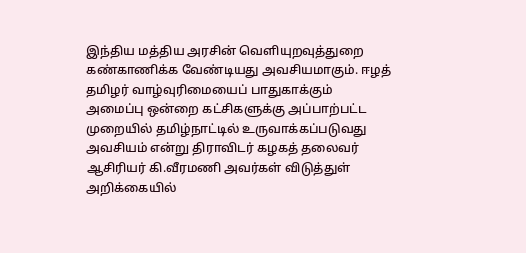இந்திய மத்திய அரசின் வெளியுறவுத்துறை கண்காணிக்க வேண்டியது அவசியமாகும். ஈழத் தமிழர் வாழ்வுரிமையைப் பாதுகாக்கும் அமைப்பு ஒன்றை கட்சிகளுக்கு அப்பாற்பட்ட முறையில் தமிழ்நாட்டில் உருவாக்கப்படுவது அவசியம் என்று திராவிடர் கழகத் தலைவர் ஆசிரியர் கி.வீரமணி அவர்கள் விடுத்துள் அறிக்கையில்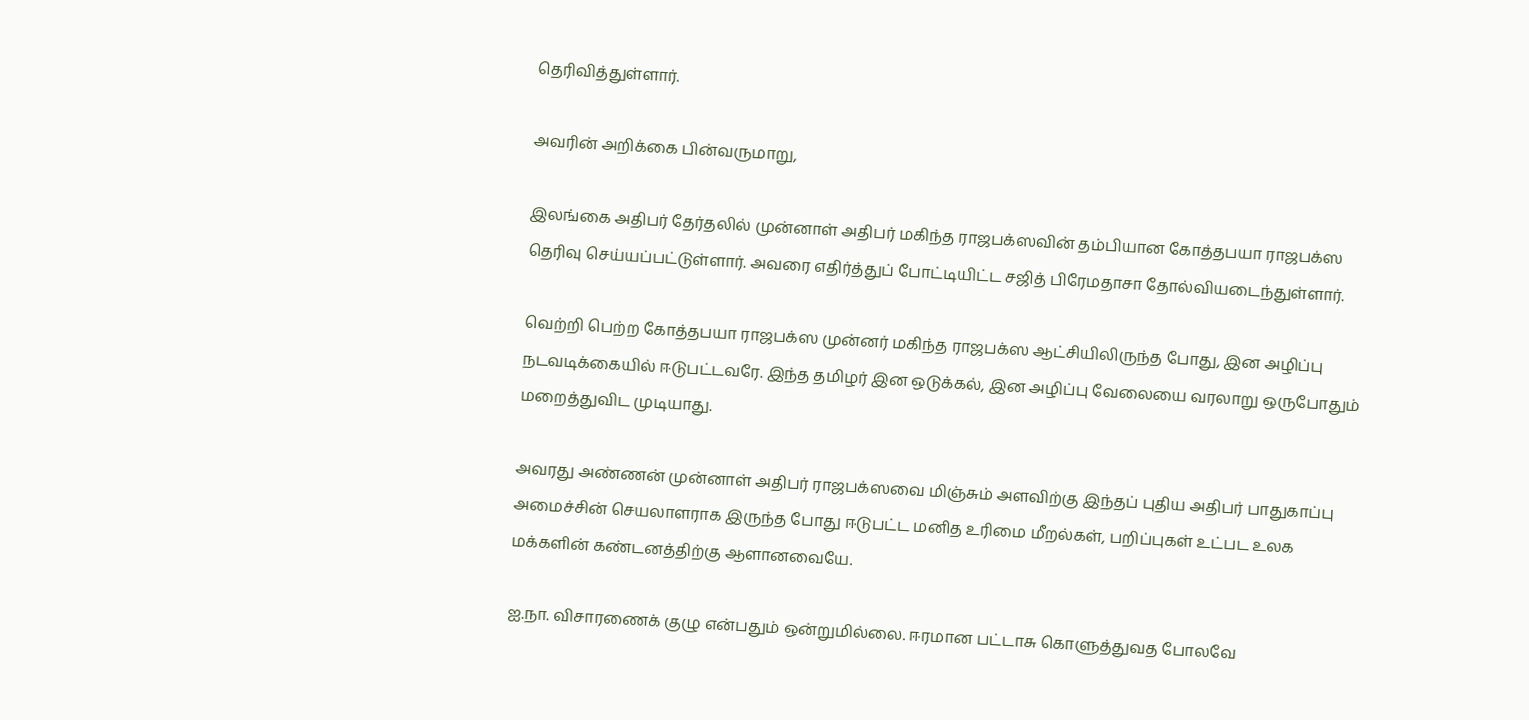தெரிவித்துள்ளார்.

அவரின் அறிக்கை பின்வருமாறு,

இலங்கை அதிபர் தேர்தலில் முன்னாள் அதிபர் மகிந்த ராஜபக்ஸவின் தம்பியான கோத்தபயா ராஜபக்ஸ தெரிவு செய்யப்பட்டுள்ளார். அவரை எதிர்த்துப் போட்டியிட்ட சஜித் பிரேமதாசா தோல்வியடைந்துள்ளார்.

வெற்றி பெற்ற கோத்தபயா ராஜபக்ஸ முன்னர் மகிந்த ராஜபக்ஸ ஆட்சியிலிருந்த போது, இன அழிப்பு நடவடிக்கையில் ஈடுபட்டவரே. இந்த தமிழர் இன ஒடுக்கல், இன அழிப்பு வேலையை வரலாறு ஒருபோதும் மறைத்துவிட முடியாது.

அவரது அண்ணன் முன்னாள் அதிபர் ராஜபக்ஸவை மிஞ்சும் அளவிற்கு இந்தப் புதிய அதிபர் பாதுகாப்பு அமைச்சின் செயலாளராக இருந்த போது ஈடுபட்ட மனித உரிமை மீறல்கள், பறிப்புகள் உட்பட உலக மக்களின் கண்டனத்திற்கு ஆளானவையே.

ஐ.நா. விசாரணைக் குழு என்பதும் ஒன்றுமில்லை. ஈரமான பட்டாசு கொளுத்துவத போலவே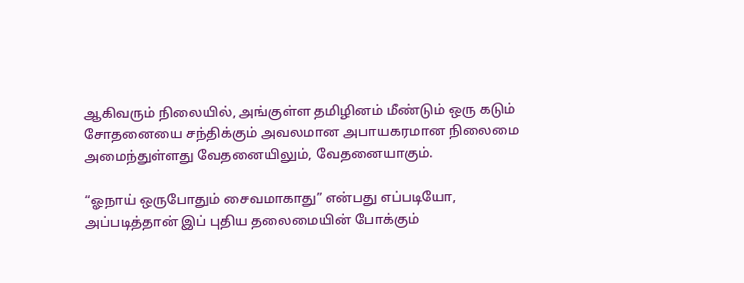ஆகிவரும் நிலையில், அங்குள்ள தமிழினம் மீண்டும் ஒரு கடும் சோதனையை சந்திக்கும் அவலமான அபாயகரமான நிலைமை அமைந்துள்ளது வேதனையிலும், வேதனையாகும்.

“ஓநாய் ஒருபோதும் சைவமாகாது” என்பது எப்படியோ, அப்படித்தான் இப் புதிய தலைமையின் போக்கும்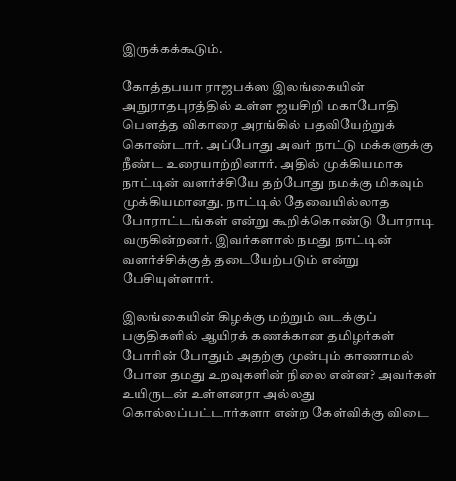இருக்கக்கூடும்.

கோத்தபயா ராஜபக்ஸ இலங்கையின் அநுராதபுரத்தில் உள்ள ஜயசிறி மகாபோதி பௌத்த விகாரை அரங்கில் பதவியேற்றுக் கொண்டார். அப்போது அவர் நாட்டு மக்களுக்கு நீண்ட உரையாற்றினார். அதில் முக்கியமாக நாட்டின் வளர்ச்சியே தற்போது நமக்கு மிகவும் முக்கியமானது. நாட்டில் தேவையில்லாத போராட்டங்கள் என்று கூறிக்கொண்டு போராடி வருகின்றனர். இவர்களால் நமது நாட்டின் வளர்ச்சிக்குத் தடையேற்படும் என்று பேசியுள்ளார்.

இலங்கையின் கிழக்கு மற்றும் வடக்குப் பகுதிகளில் ஆயிரக் கணக்கான தமிழர்கள் போரின் போதும் அதற்கு முன்பும் காணாமல் போன தமது உறவுகளின் நிலை என்ன? அவர்கள் உயிருடன் உள்ளனரா அல்லது கொல்லப்பட்டார்களா என்ற கேள்விக்கு விடை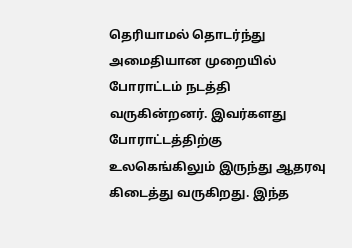தெரியாமல் தொடர்ந்து அமைதியான முறையில் போராட்டம் நடத்தி வருகின்றனர். இவர்களது போராட்டத்திற்கு உலகெங்கிலும் இருந்து ஆதரவு கிடைத்து வருகிறது. இந்த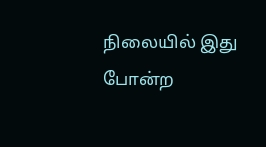நிலையில் இது போன்ற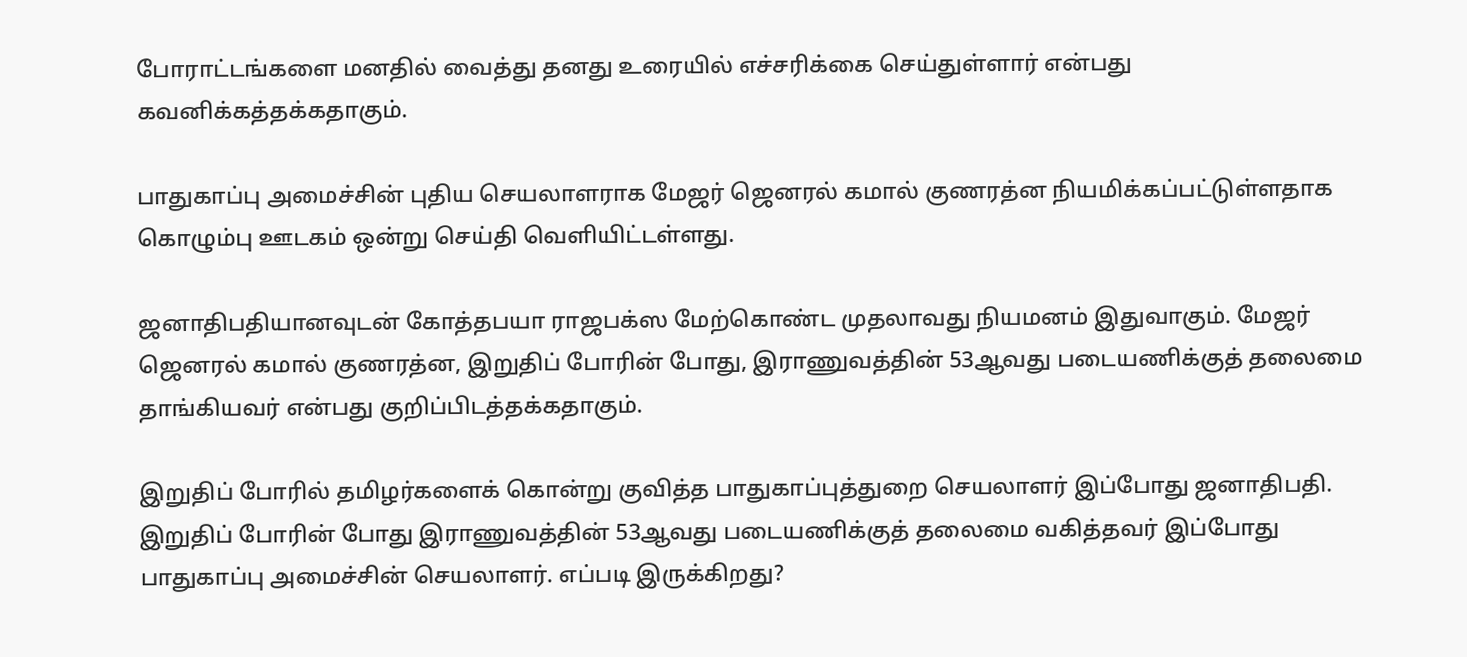போராட்டங்களை மனதில் வைத்து தனது உரையில் எச்சரிக்கை செய்துள்ளார் என்பது கவனிக்கத்தக்கதாகும்.

பாதுகாப்பு அமைச்சின் புதிய செயலாளராக மேஜர் ஜெனரல் கமால் குணரத்ன நியமிக்கப்பட்டுள்ளதாக கொழும்பு ஊடகம் ஒன்று செய்தி வெளியிட்டள்ளது.

ஜனாதிபதியானவுடன் கோத்தபயா ராஜபக்ஸ மேற்கொண்ட முதலாவது நியமனம் இதுவாகும். மேஜர் ஜெனரல் கமால் குணரத்ன, இறுதிப் போரின் போது, இராணுவத்தின் 53ஆவது படையணிக்குத் தலைமை தாங்கியவர் என்பது குறிப்பிடத்தக்கதாகும்.

இறுதிப் போரில் தமிழர்களைக் கொன்று குவித்த பாதுகாப்புத்துறை செயலாளர் இப்போது ஜனாதிபதி. இறுதிப் போரின் போது இராணுவத்தின் 53ஆவது படையணிக்குத் தலைமை வகித்தவர் இப்போது பாதுகாப்பு அமைச்சின் செயலாளர். எப்படி இருக்கிறது?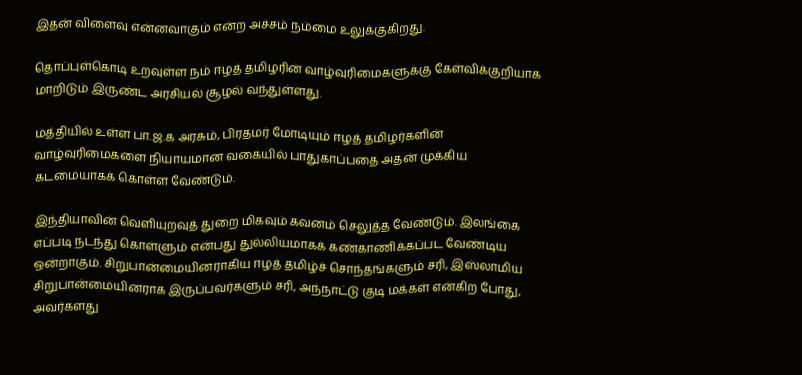இதன் விளைவு என்னவாகும் என்ற அச்சம் நம்மை உலுக்குகிறது.

தொப்புள்கொடி உறவுள்ள நம் ஈழத் தமிழரின் வாழ்வுரிமைகளுக்கு கேள்விக்குறியாக மாறிடும் இருண்ட அரசியல் சூழல் வந்துள்ளது.

மத்தியில் உள்ள பா.ஜ.க அரசும், பிரதமர் மோடியும் ஈழத் தமிழர்களின் வாழ்வுரிமைகளை நியாயமான வகையில் பாதுகாப்பதை அதன் முக்கிய கடமையாகக் கொள்ள வேண்டும்.

இந்தியாவின் வெளியுறவுத் துறை மிகவும் கவனம் செலுத்த வேண்டும். இலங்கை எப்படி நடந்து கொள்ளும் என்பது துல்லியமாகக் கண்காணிக்கப்பட வேண்டிய ஒன்றாகும். சிறுபான்மையினராகிய ஈழத் தமிழ்ச் சொந்தங்களும் சரி, இஸ்லாமிய சிறுபான்மையினராக இருப்பவர்களும் சரி, அந்நாட்டு குடி மக்கள் என்கிற போது, அவர்களது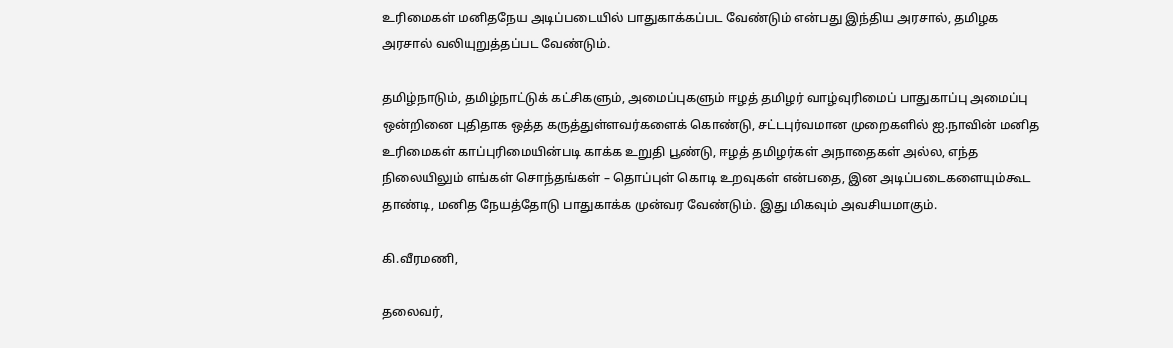உரிமைகள் மனிதநேய அடிப்படையில் பாதுகாக்கப்பட வேண்டும் என்பது இந்திய அரசால், தமிழக அரசால் வலியுறுத்தப்பட வேண்டும்.

தமிழ்நாடும், தமிழ்நாட்டுக் கட்சிகளும், அமைப்புகளும் ஈழத் தமிழர் வாழ்வுரிமைப் பாதுகாப்பு அமைப்பு ஒன்றினை புதிதாக ஒத்த கருத்துள்ளவர்களைக் கொண்டு, சட்டபுர்வமான முறைகளில் ஐ.நாவின் மனித உரிமைகள் காப்புரிமையின்படி காக்க உறுதி பூண்டு, ஈழத் தமிழர்கள் அநாதைகள் அல்ல, எந்த நிலையிலும் எங்கள் சொந்தங்கள் – தொப்புள் கொடி உறவுகள் என்பதை, இன அடிப்படைகளையும்கூட தாண்டி, மனித நேயத்தோடு பாதுகாக்க முன்வர வேண்டும். இது மிகவும் அவசியமாகும்.

கி.வீரமணி,

தலைவர்,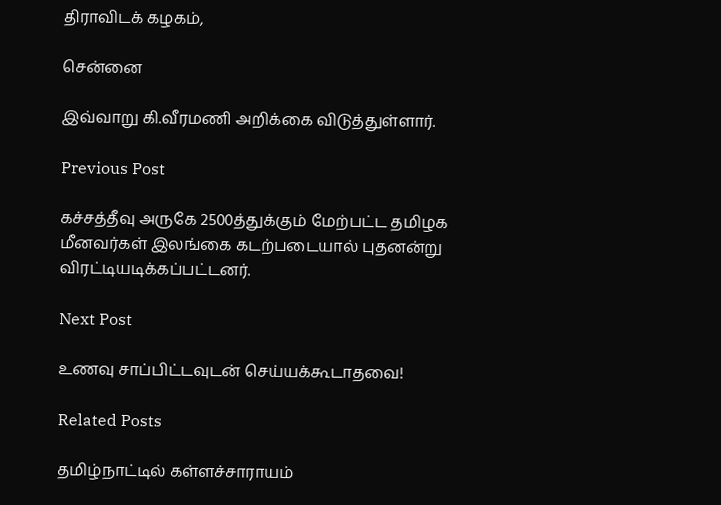திராவிடக் கழகம்,

சென்னை

இவ்வாறு கி.வீரமணி அறிக்கை விடுத்துள்ளார்.

Previous Post

கச்சத்தீவு அருகே 2500த்துக்கும் மேற்பட்ட தமிழக மீனவர்கள் இலங்கை கடற்படையால் புதனன்று விரட்டியடிக்கப்பட்டனர்.

Next Post

உணவு சாப்பிட்டவுடன் செய்யக்கூடாதவை!

Related Posts

தமிழ்நாட்டில் கள்ளச்சாராயம்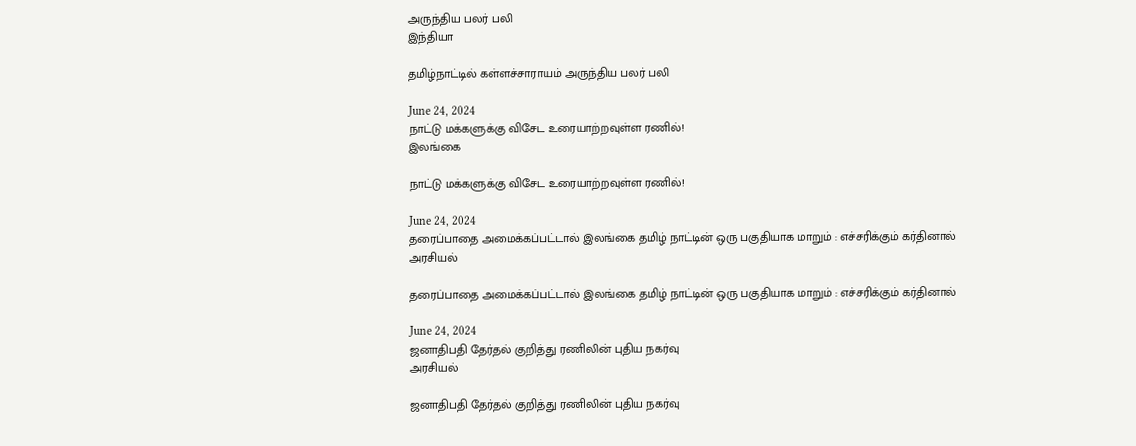அருந்திய பலர் பலி
இந்தியா

தமிழ்நாட்டில் கள்ளச்சாராயம் அருந்திய பலர் பலி

June 24, 2024
நாட்டு மக்களுக்கு விசேட உரையாற்றவுள்ள ரணில்!
இலங்கை

நாட்டு மக்களுக்கு விசேட உரையாற்றவுள்ள ரணில்!

June 24, 2024
தரைப்பாதை அமைக்கப்பட்டால் இலங்கை தமிழ் நாட்டின் ஒரு பகுதியாக மாறும் : எச்சரிக்கும் கர்தினால்
அரசியல்

தரைப்பாதை அமைக்கப்பட்டால் இலங்கை தமிழ் நாட்டின் ஒரு பகுதியாக மாறும் : எச்சரிக்கும் கர்தினால்

June 24, 2024
ஜனாதிபதி தேர்தல் குறித்து ரணிலின் புதிய நகர்வு
அரசியல்

ஜனாதிபதி தேர்தல் குறித்து ரணிலின் புதிய நகர்வு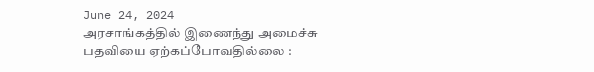June 24, 2024
அரசாங்கத்தில் இணைந்து அமைச்சு பதவியை ஏற்கப்போவதில்லை :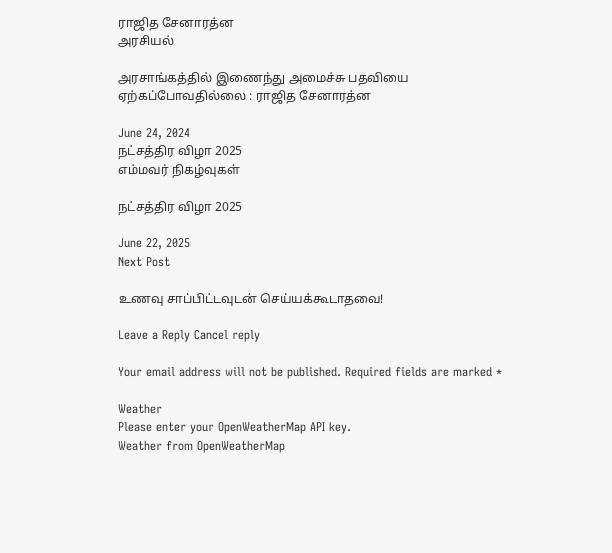ராஜித சேனாரத்ன
அரசியல்

அரசாங்கத்தில் இணைந்து அமைச்சு பதவியை ஏற்கப்போவதில்லை : ராஜித சேனாரத்ன

June 24, 2024
நட்சத்திர விழா 2025
எம்மவர் நிகழ்வுகள்

நட்சத்திர விழா 2025

June 22, 2025
Next Post

உணவு சாப்பிட்டவுடன் செய்யக்கூடாதவை!

Leave a Reply Cancel reply

Your email address will not be published. Required fields are marked *

Weather
Please enter your OpenWeatherMap API key.
Weather from OpenWeatherMap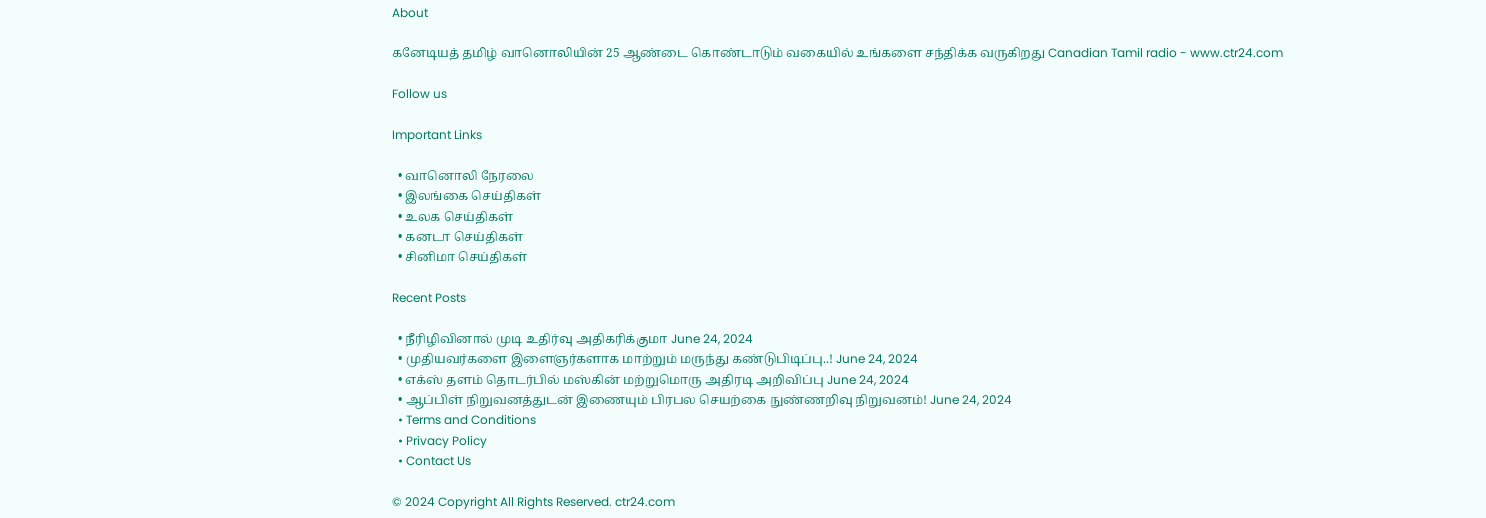About

கனேடியத் தமிழ் வானொலியின் 25 ஆண்டை கொண்டாடும் வகையில் உங்களை சந்திக்க வருகிறது Canadian Tamil radio - www.ctr24.com

Follow us

Important Links

  • வானொலி நேரலை
  • இலங்கை செய்திகள்
  • உலக செய்திகள்
  • கனடா செய்திகள்
  • சினிமா செய்திகள்

Recent Posts

  • நீரிழிவினால் முடி உதிர்வு அதிகரிக்குமா June 24, 2024
  • முதியவர்களை இளைஞர்களாக மாற்றும் மருந்து கண்டுபிடிப்பு..! June 24, 2024
  • எக்ஸ் தளம் தொடர்பில் மஸ்கின் மற்றுமொரு அதிரடி அறிவிப்பு June 24, 2024
  • ஆப்பிள் நிறுவனத்துடன் இணையும் பிரபல செயற்கை நுண்ணறிவு நிறுவனம்! June 24, 2024
  • Terms and Conditions
  • Privacy Policy
  • Contact Us

© 2024 Copyright All Rights Reserved. ctr24.com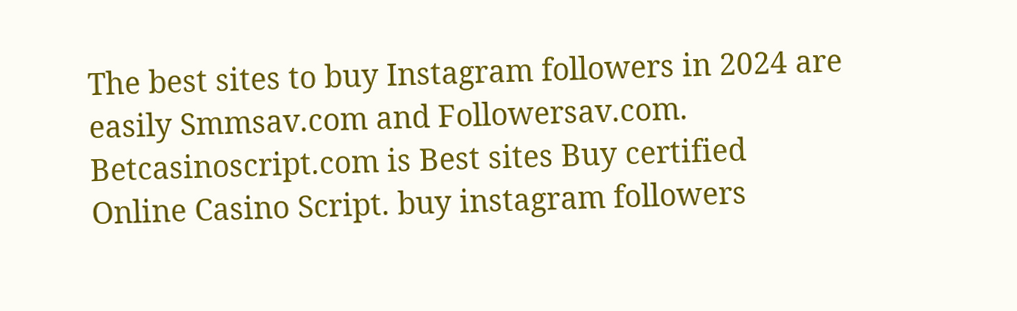The best sites to buy Instagram followers in 2024 are easily Smmsav.com and Followersav.com. Betcasinoscript.com is Best sites Buy certified Online Casino Script. buy instagram followers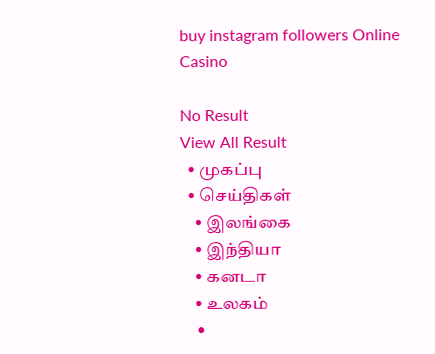buy instagram followers Online Casino

No Result
View All Result
  • முகப்பு
  • செய்திகள்
    • இலங்கை
    • இந்தியா
    • கனடா
    • உலகம்
    •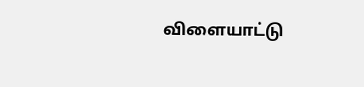விளையாட்டு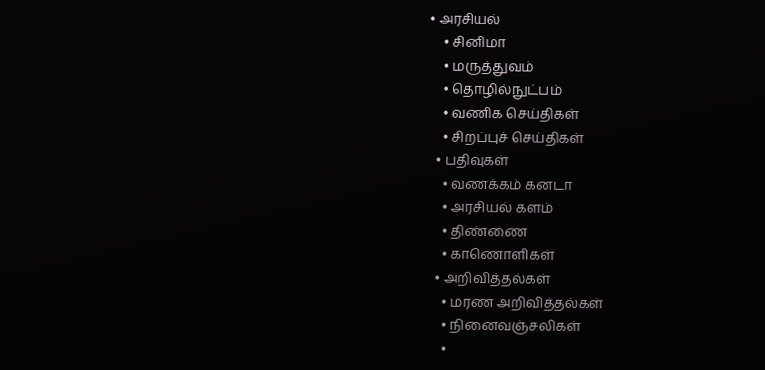• அரசியல்
    • சினிமா
    • மருத்துவம்
    • தொழில்நுட்பம்
    • வணிக செய்திகள்
    • சிறப்புச் செய்திகள்
  • பதிவுகள்
    • வணக்கம் கனடா
    • அரசியல் களம்
    • திண்ணை
    • காணொளிகள்
  • அறிவித்தல்கள்
    • மரண அறிவித்தல்கள்
    • நினைவஞ்சலிகள்
    •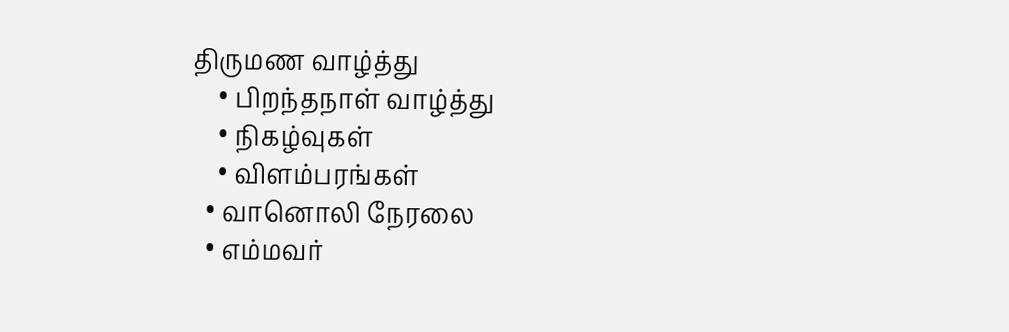திருமண வாழ்த்து
    • பிறந்தநாள் வாழ்த்து
    • நிகழ்வுகள்
    • விளம்பரங்கள்
  • வானொலி நேரலை
  • எம்மவர்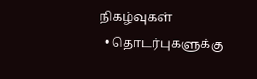நிகழ்வுகள்
  • தொடர்புகளுக்கு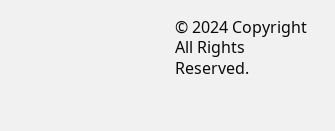© 2024 Copyright All Rights Reserved.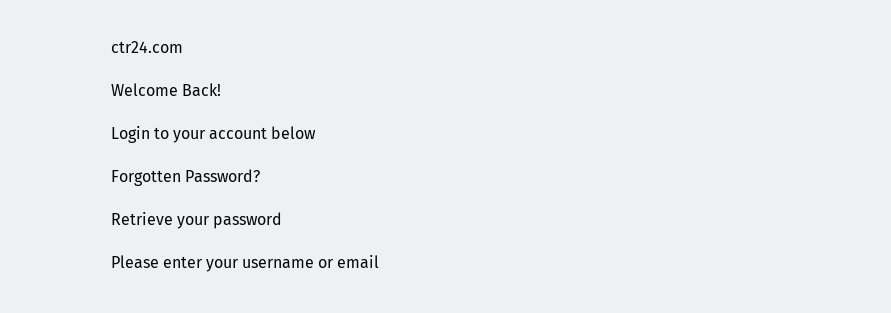ctr24.com

Welcome Back!

Login to your account below

Forgotten Password?

Retrieve your password

Please enter your username or email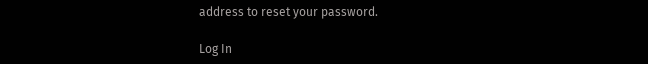address to reset your password.

Log In